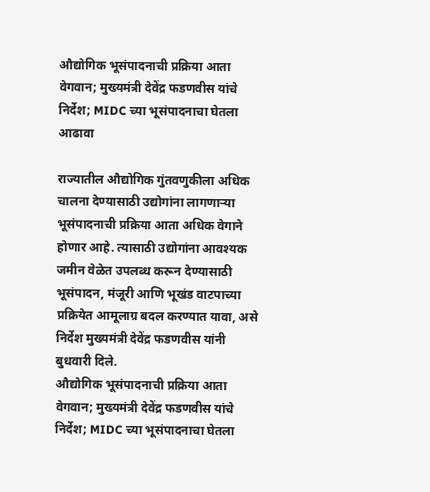औद्योगिक भूसंपादनाची प्रक्रिया आता वेगवान; मुख्यमंत्री देवेंद्र फडणवीस यांचे निर्देश; MIDC च्या भूसंपादनाचा घेतला आढावा

राज्यातील औद्योगिक गुंतवणुकीला अधिक चालना देण्यासाठी उद्योगांना लागणाऱ्या भूसंपादनाची प्रक्रिया आता अधिक वेगाने होणार आहे. त्यासाठी उद्योगांना आवश्यक जमीन वेळेत उपलब्ध करून देण्यासाठी भूसंपादन, मंजूरी आणि भूखंड वाटपाच्या प्रक्रियेत आमूलाग्र बदल करण्यात यावा, असे निर्देश मुख्यमंत्री देवेंद्र फडणवीस यांनी बुधवारी दिले.
औद्योगिक भूसंपादनाची प्रक्रिया आता वेगवान; मुख्यमंत्री देवेंद्र फडणवीस यांचे निर्देश; MIDC च्या भूसंपादनाचा घेतला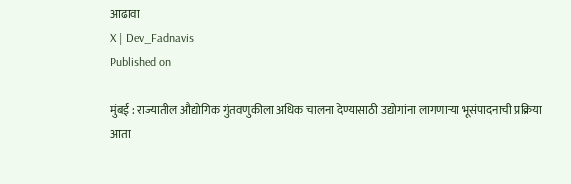आढावा
X | Dev_Fadnavis
Published on

मुंबई : राज्यातील औद्योगिक गुंतवणुकीला अधिक चालना देण्यासाठी उद्योगांना लागणाऱ्या भूसंपादनाची प्रक्रिया आता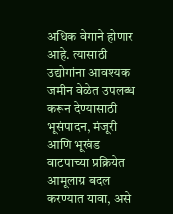अधिक वेगाने होणार आहे. त्यासाठी उद्योगांना आवश्यक जमीन वेळेत उपलब्ध करून देण्यासाठी भूसंपादन, मंजूरी आणि भूखंड वाटपाच्या प्रक्रियेत आमूलाग्र बदल करण्यात यावा, असे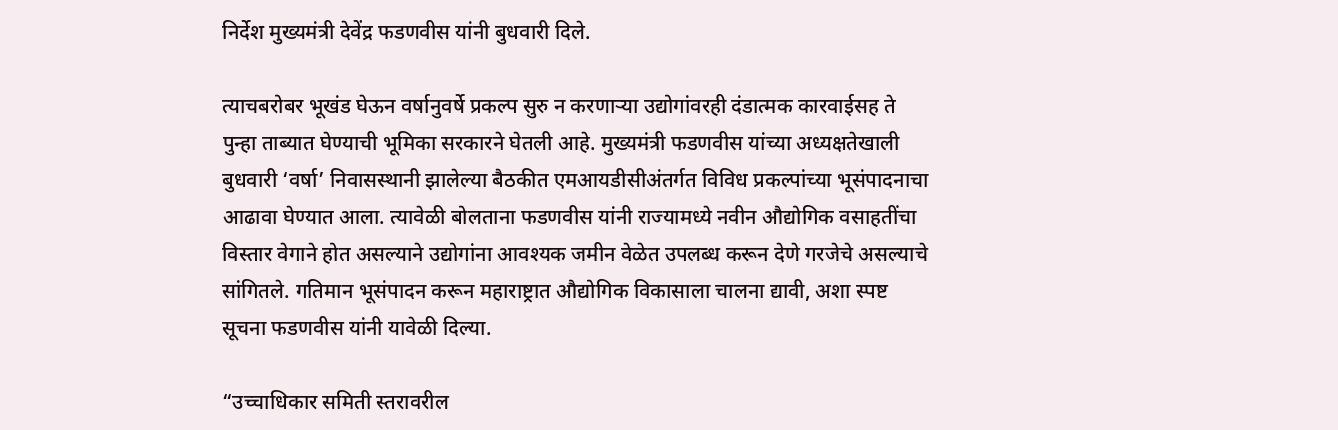निर्देश मुख्यमंत्री देवेंद्र फडणवीस यांनी बुधवारी दिले.

त्याचबरोबर भूखंड घेऊन वर्षानुवर्षे प्रकल्प सुरु न करणाऱ्या उद्योगांवरही दंडात्मक कारवाईसह ते पुन्हा ताब्यात घेण्याची भूमिका सरकारने घेतली आहे. मुख्यमंत्री फडणवीस यांच्या अध्यक्षतेखाली बुधवारी ‘वर्षा’ निवासस्थानी झालेल्या बैठकीत एमआयडीसीअंतर्गत विविध प्रकल्पांच्या भूसंपादनाचा आढावा घेण्यात आला. त्यावेळी बोलताना फडणवीस यांनी राज्यामध्ये नवीन औद्योगिक वसाहतींचा विस्तार वेगाने होत असल्याने उद्योगांना आवश्यक जमीन वेळेत उपलब्ध करून देणे गरजेचे असल्याचे सांगितले. गतिमान भूसंपादन करून महाराष्ट्रात औद्योगिक विकासाला चालना द्यावी, अशा स्पष्ट सूचना फडणवीस यांनी यावेळी दिल्या.

“उच्चाधिकार समिती स्तरावरील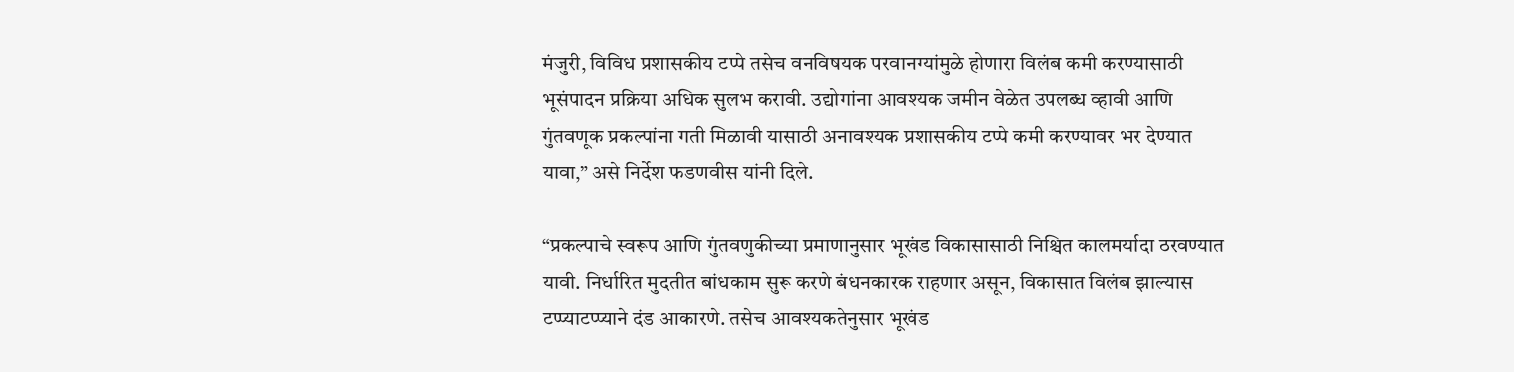मंजुरी, विविध प्रशासकीय टप्पे तसेच वनविषयक परवानग्यांमुळे होणारा विलंब कमी करण्यासाठी भूसंपादन प्रक्रिया अधिक सुलभ करावी. उद्योगांना आवश्यक जमीन वेळेत उपलब्ध व्हावी आणि गुंतवणूक प्रकल्पांना गती मिळावी यासाठी अनावश्यक प्रशासकीय टप्पे कमी करण्यावर भर देण्यात यावा,” असे निर्देश फडणवीस यांनी दिले.

“प्रकल्पाचे स्वरूप आणि गुंतवणुकीच्या प्रमाणानुसार भूखंड विकासासाठी निश्चित कालमर्यादा ठरवण्यात यावी. निर्धारित मुदतीत बांधकाम सुरू करणे बंधनकारक राहणार असून, विकासात विलंब झाल्यास टप्प्याटप्प्याने दंड आकारणे. तसेच आवश्यकतेनुसार भूखंड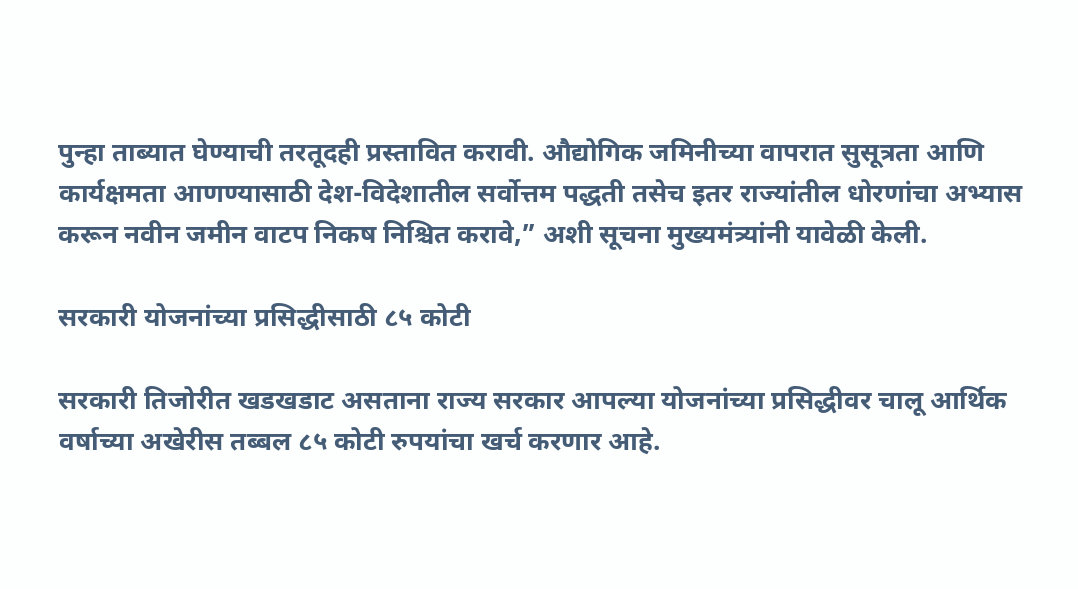पुन्हा ताब्यात घेण्याची तरतूदही प्रस्तावित करावी. औद्योगिक जमिनीच्या वापरात सुसूत्रता आणि कार्यक्षमता आणण्यासाठी देश-विदेशातील सर्वोत्तम पद्धती तसेच इतर राज्यांतील धोरणांचा अभ्यास करून नवीन जमीन वाटप निकष निश्चित करावे,” अशी सूचना मुख्यमंत्र्यांनी यावेळी केली.

सरकारी योजनांच्या प्रसिद्धीसाठी ८५ कोटी

सरकारी तिजोरीत खडखडाट असताना राज्य सरकार आपल्या योजनांच्या प्रसिद्धीवर चालू आर्थिक वर्षाच्या अखेरीस तब्बल ८५ कोटी रुपयांचा खर्च करणार आहे.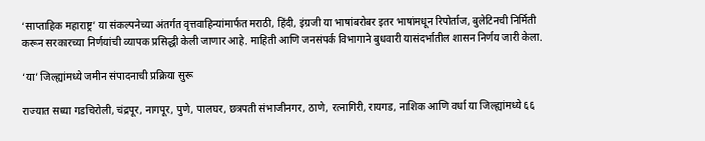‘साप्ताहिक महाराष्ट्र’ या संकल्पनेच्या अंतर्गत वृत्तवाहिन्यांमार्फत मराठी, हिंदी, इंग्रजी या भाषांबरोबर इतर भाषांमधून रिपोर्ताज, बुलेटिनची निर्मिती करून सरकारच्या निर्णयांची व्यापक प्रसिद्धी केली जाणार आहे. माहिती आणि जनसंपर्क विभागाने बुधवारी यासंदर्भातील शासन निर्णय जारी केला.

‘या’ जिल्ह्यांमध्ये जमीन संपादनाची प्रक्रिया सुरू

राज्यात सध्या गडचिरोली, चंद्रपूर, नागपूर, पुणे, पालघर, छत्रपती संभाजीनगर, ठाणे, रत्नागिरी, रायगड, नाशिक आणि वर्धा या जिल्ह्यांमध्ये ६६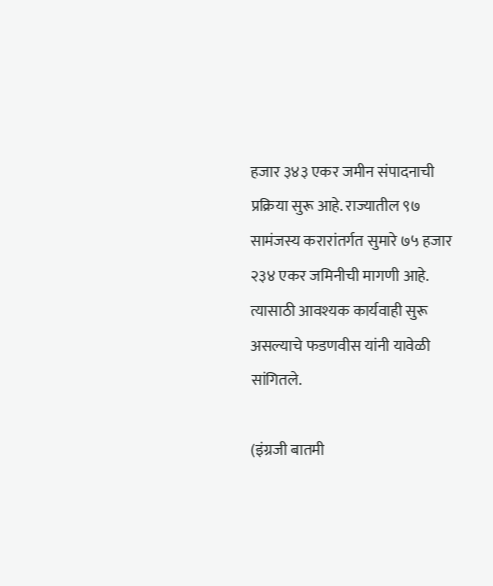हजार ३४३ एकर जमीन संपादनाची प्रक्रिया सुरू आहे. राज्यातील ९७ सामंजस्य करारांतर्गत सुमारे ७५ हजार २३४ एकर जमिनीची मागणी आहे. त्यासाठी आवश्यक कार्यवाही सुरू असल्याचे फडणवीस यांनी यावेळी सांगितले.

(इंग्रजी बातमी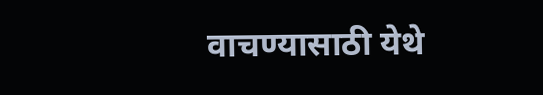वाचण्यासाठी येथे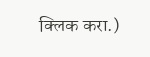क्लिक करा.)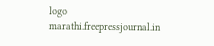logo
marathi.freepressjournal.in